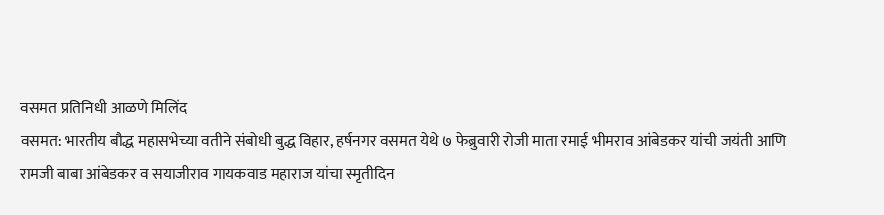वसमत प्रतिनिधी आळणे मिलिंद
वसमत: भारतीय बौद्ध महासभेच्या वतीने संबोधी बुद्ध विहार, हर्षनगर वसमत येथे ७ फेब्रुवारी रोजी माता रमाई भीमराव आंबेडकर यांची जयंती आणि रामजी बाबा आंबेडकर व सयाजीराव गायकवाड महाराज यांचा स्मृतीदिन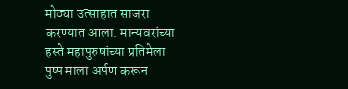मोठ्या उत्साहात साजरा करण्यात आला. मान्यवरांच्या हस्ते महापुरुषांच्या प्रतिमेला पुष्प माला अर्पण करून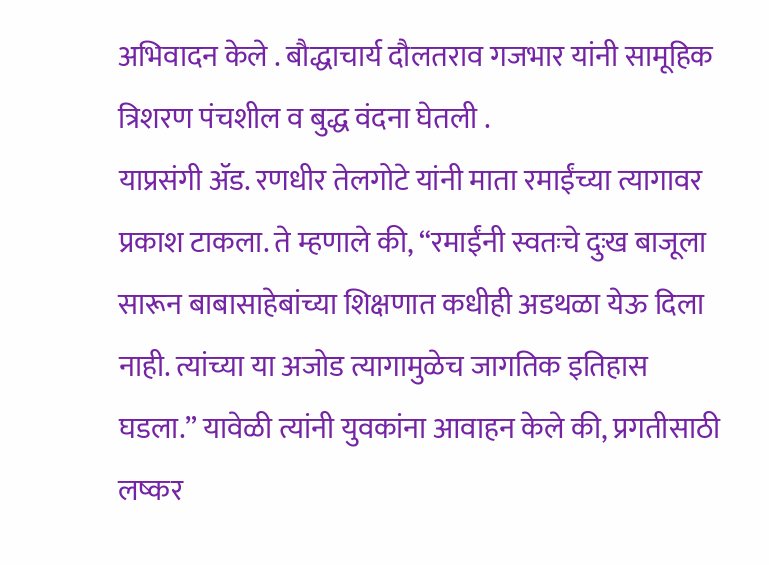अभिवादन केले . बौद्धाचार्य दौलतराव गजभार यांनी सामूहिक त्रिशरण पंचशील व बुद्ध वंदना घेतली .
याप्रसंगी ॲड. रणधीर तेलगोटे यांनी माता रमाईंच्या त्यागावर प्रकाश टाकला. ते म्हणाले की, “रमाईंनी स्वतःचे दुःख बाजूला सारून बाबासाहेबांच्या शिक्षणात कधीही अडथळा येऊ दिला नाही. त्यांच्या या अजोड त्यागामुळेच जागतिक इतिहास घडला.” यावेळी त्यांनी युवकांना आवाहन केले की, प्रगतीसाठी लष्कर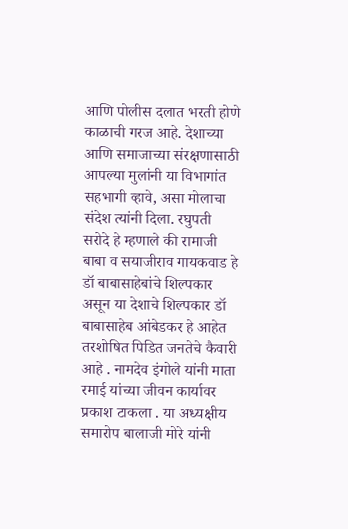आणि पोलीस दलात भरती होणे काळाची गरज आहे. देशाच्या आणि समाजाच्या संरक्षणासाठी आपल्या मुलांनी या विभागांत सहभागी व्हावे, असा मोलाचा संदेश त्यांनी दिला. रघुपती सरोदे हे म्हणाले की रामाजी बाबा व सयाजीराव गायकवाड हे डॉ बाबासाहेबांचे शिल्पकार असून या देशाचे शिल्पकार डॉ बाबासाहेब आंबेडकर हे आहेत तरशोषित पिडित जनतेचे कैवारी आहे . नामदेव इंगोले यांनी माता रमाई यांच्या जीवन कार्यावर प्रकाश टाकला . या अध्यक्षीय समारोप बालाजी मोरे यांनी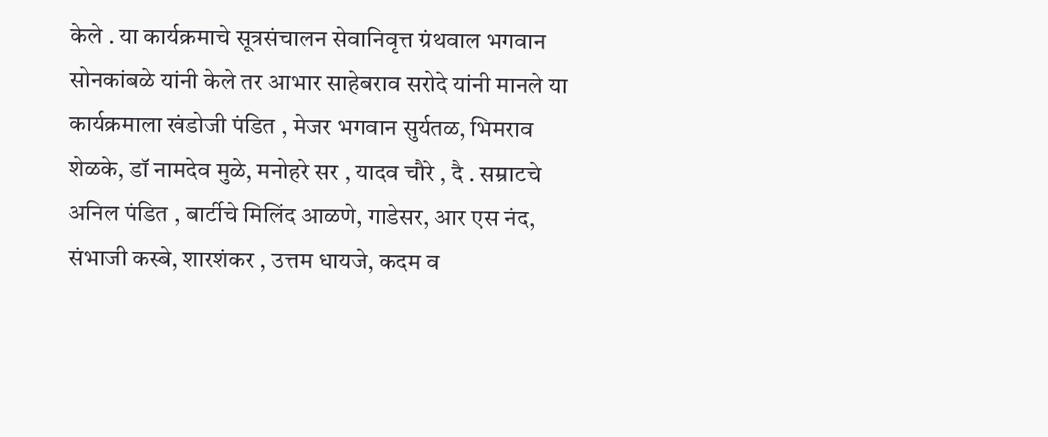केले . या कार्यक्रमाचे सूत्रसंचालन सेवानिवृत्त ग्रंथवाल भगवान सोनकांबळे यांनी केले तर आभार साहेबराव सरोदे यांनी मानले या कार्यक्रमाला खंडोजी पंडित , मेजर भगवान सुर्यतळ, भिमराव शेळके, डॉ नामदेव मुळे, मनोहरे सर , यादव चौरे , दै . सम्राटचे अनिल पंडित , बार्टीचे मिलिंद आळणे, गाडेसर, आर एस नंद, संभाजी कस्बे, शारशंकर , उत्तम धायजे, कदम व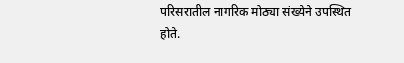परिसरातील नागरिक मोठ्या संख्येने उपस्थित होते.